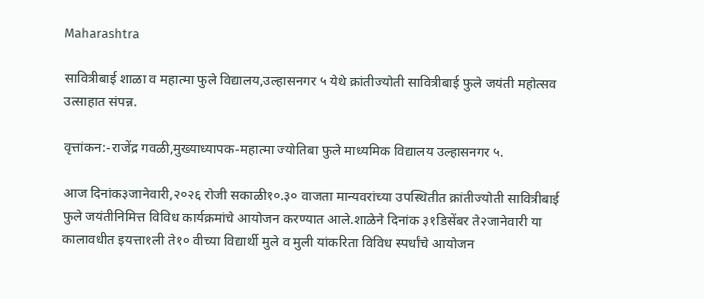Maharashtra

सावित्रीबाई शाळा व महात्मा फुले विद्यालय,उल्हासनगर ५ येथे क्रांतीज्योती सावित्रीबाई फुले जयंती महोत्सव उत्साहात संपन्न.

वृत्तांकन:-राजेंद्र गवळी,मुख्याध्यापक-महात्मा ज्योतिबा फुले माध्यमिक विद्यालय उल्हासनगर ५.

आज दिनांक३जानेवारी,२०२६ रोजी सकाळी१०.३० वाजता मान्यवरांच्या उपस्थितीत क्रांतीज्योती सावित्रीबाई फुले जयंतीनिमित्त विविध कार्यक्रमांचे आयोजन करण्यात आले.शाळेने दिनांक ३१डिसेंबर ते२जानेवारी या कालावधीत इयत्ता१ली ते१० वीच्या विद्यार्थी मुले व मुली यांकरिता विविध स्पर्धांचे आयोजन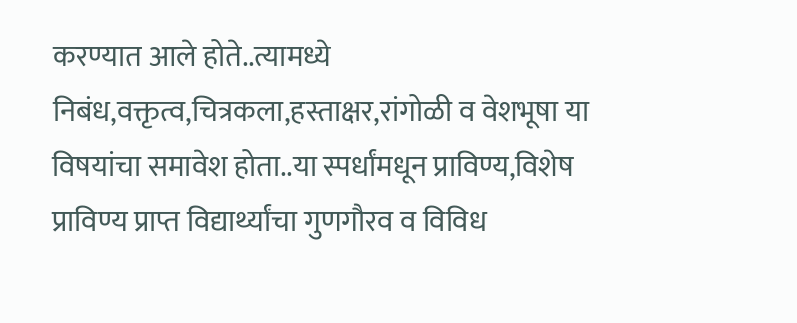करण्यात आले होते..त्यामध्ये निबंध,वक्तृत्व,चित्रकला,हस्ताक्षर,रांगोळी व वेशभूषा या विषयांचा समावेश होता..या स्पर्धांमधून प्राविण्य,विशेष प्राविण्य प्राप्त विद्यार्थ्यांचा गुणगौरव व विविध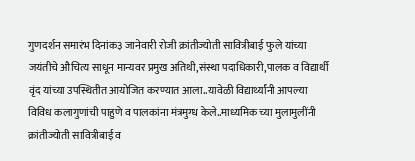गुणदर्शन समारंभ दिनांक३ जानेवारी रोजी क्रांतीज्योती सावित्रीबाई फुले यांच्या जयंतीचे औचित्य साधून मान्यवर प्रमुख अतिथी,संस्था पदाधिकारी,पालक व विद्यार्थी वृंद यांच्या उपस्थितीत आयोजित करण्यात आला..यावेळी विद्यार्थ्यांनी आपल्या विविध कलागुणांची पाहुणे व पालकांना मंत्रमुग्ध केले..माध्यमिक च्या मुलामुलींनी क्रांतीज्योती सावित्रीबाई व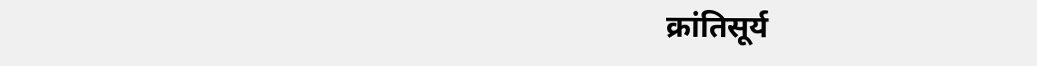क्रांतिसूर्य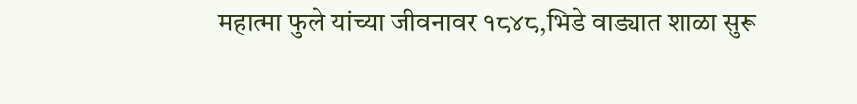महात्मा फुले यांच्या जीवनावर १८४८,भिडे वाड्यात शाळा सुरू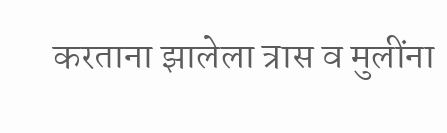करताना झालेला त्रास व मुलींना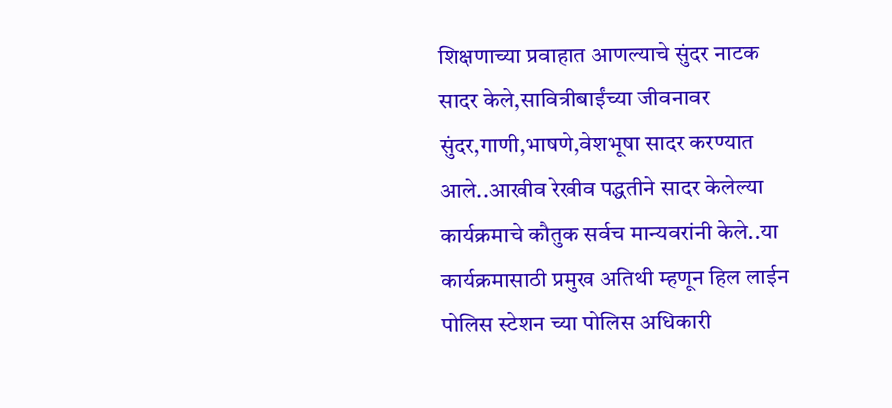शिक्षणाच्या प्रवाहात आणल्याचे सुंदर नाटक सादर केले,सावित्रीबाईंच्या जीवनावर सुंदर,गाणी,भाषणे,वेशभूषा सादर करण्यात आले..आखीव रेखीव पद्धतीने सादर केलेल्या कार्यक्रमाचे कौतुक सर्वच मान्यवरांनी केले..या कार्यक्रमासाठी प्रमुख अतिथी म्हणून हिल लाईन पोलिस स्टेशन च्या पोलिस अधिकारी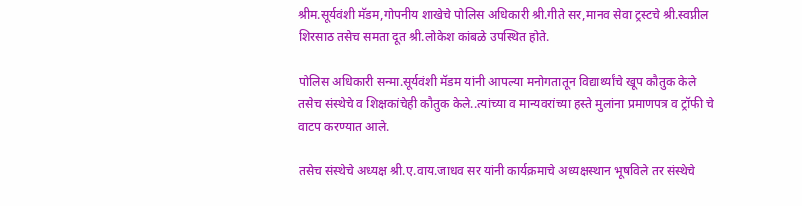श्रीम.सूर्यवंशी मॅडम,गोपनीय शाखेचे पोलिस अधिकारी श्री.गीते सर,मानव सेवा ट्रस्टचे श्री.स्वप्नील शिरसाठ तसेच समता दूत श्री.लोकेश कांबळे उपस्थित होते.

पोलिस अधिकारी सन्मा.सूर्यवंशी मॅडम यांनी आपल्या मनोगतातून विद्यार्थ्यांचे खूप कौतुक केले तसेच संस्थेचे व शिक्षकांचेही कौतुक केले..त्यांच्या व मान्यवरांच्या हस्ते मुलांना प्रमाणपत्र व ट्रॉफी चे वाटप करण्यात आले.

तसेच संस्थेचे अध्यक्ष श्री.ए.वाय.जाधव सर यांनी कार्यक्रमाचे अध्यक्षस्थान भूषविले तर संस्थेचे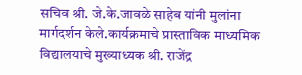सचिव श्री. जे.के.जावळे साहेब यांनी मुलांना मार्गदर्शन केले.कार्यक्रमाचे प्रास्ताविक माध्यमिक विद्यालयाचे मुख्याध्यक श्री. राजेंद्र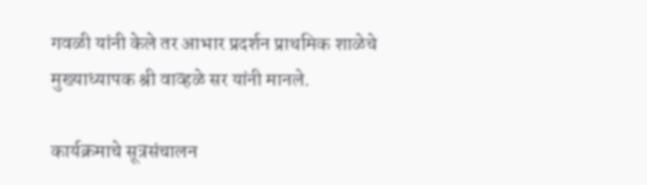गवळी यांनी केले तर आभार प्रदर्शन प्राथमिक शाळेचे मुख्याध्यापक श्री वाव्हळे सर यांनी मानले.

कार्यक्रमाचे सूत्रसंचालन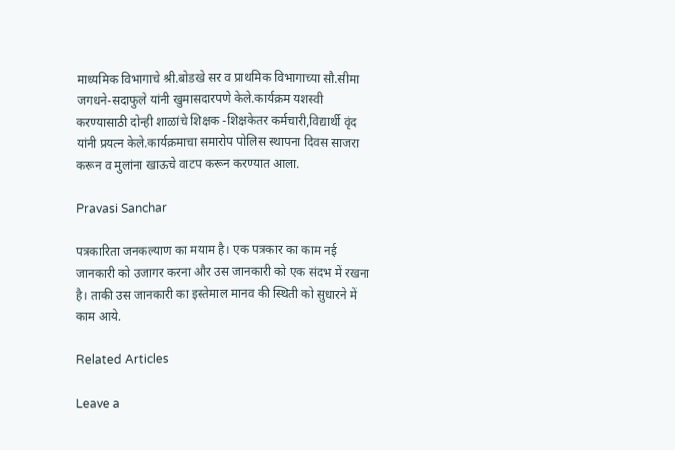माध्यमिक विभागाचे श्री.बोडखे सर व प्राथमिक विभागाच्या सौ.सीमा जगधने-सदाफुले यांनी खुमासदारपणे केले.कार्यक्रम यशस्वी करण्यासाठी दोन्ही शाळांचे शिक्षक -शिक्षकेतर कर्मचारी,विद्यार्थी वृंद यांनी प्रयत्न केले.कार्यक्रमाचा समारोप पोलिस स्थापना दिवस साजरा करून व मुलांना खाऊचे वाटप करून करण्यात आला.

Pravasi Sanchar

पत्रकारिता जनकल्याण का मयाम है। एक पत्रकार का काम नई जानकारी को उजागर करना और उस जानकारी को एक संदभ में रखना है। ताकी उस जानकारी का इस्तेमाल मानव की स्थिती को सुधारने में काम आये.

Related Articles

Leave a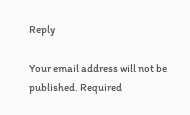Reply

Your email address will not be published. Required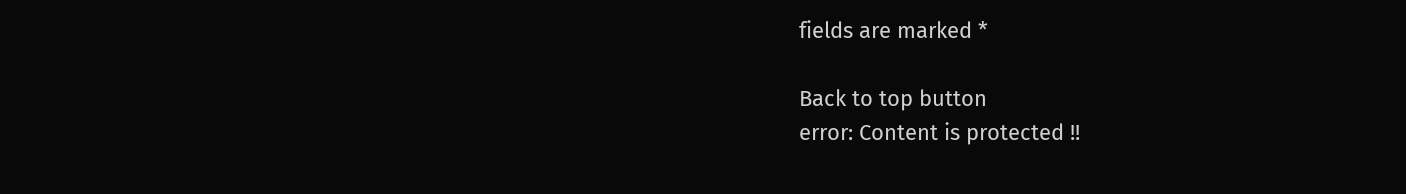fields are marked *

Back to top button
error: Content is protected !!